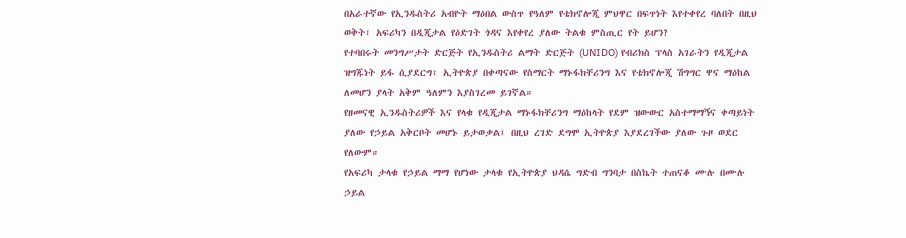በአራተኛው የኢንዱስትሪ አብዮት ማዕበል ውስጥ የዓለም የቴክኖሎጂ ምህዋር በፍጥነት እየተቀየረ ባለበት በዚህ ወቅት፣ አፍሪካን በዲጂታል የዕድገት ጎዳና እየቀየረ ያለው ትልቁ ምስጢር የት ይሆን?
የተባበሩት መንግሥታት ድርጅት የኢንዱስትሪ ልማት ድርጅት (UNIDO) የብሪክስ ፕላስ አገራትን የዲጂታል ዝግጁነት ይፋ ሲያደርግ፣ ኢትዮጵያ በቀጣናው የስማርት ማኑፋክቸሪንግ እና የቴክኖሎጂ ሽግግር ዋና ማዕከል ለመሆን ያላት አቅም ዓለምን እያስገረመ ይገኛል።
የዘመናዊ ኢንዱስትሪዎች እና የላቁ የዲጂታል ማኑፋክቸሪንግ ማዕከላት የደም ዝውውር አስተማማኝና ቀጣይነት ያለው የኃይል አቅርቦት መሆኑ ይታወቃል፤ በዚህ ረገድ ደግሞ ኢትዮጵያ እያደረገችው ያለው ጉዞ ወደር የለውም።
የአፍሪካ ታላቁ የኃይል ማማ የሆነው ታላቁ የኢትዮጵያ ህዳሴ ግድብ ግንባታ በስኬት ተጠናቆ ሙሉ በሙሉ ኃይል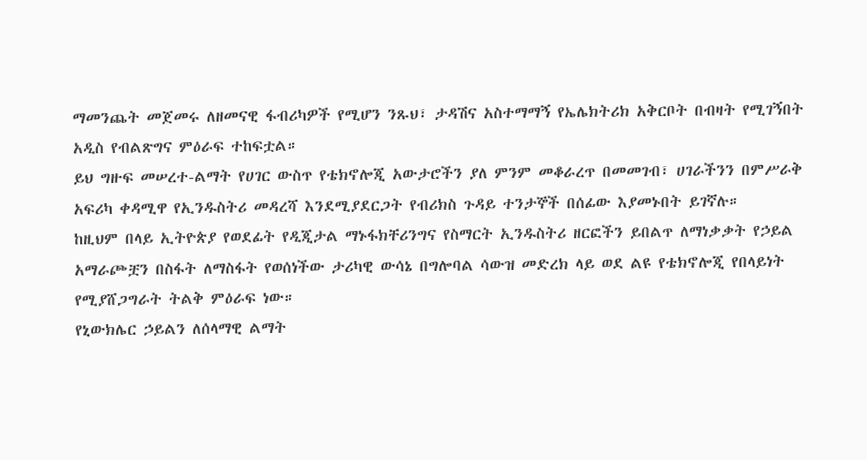ማመንጨት መጀመሩ ለዘመናዊ ፋብሪካዎች የሚሆን ንጹህ፣ ታዳሽና አስተማማኝ የኤሌክትሪክ አቅርቦት በብዛት የሚገኝበት አዲስ የብልጽግና ምዕራፍ ተከፍቷል።
ይህ ግዙፍ መሠረተ-ልማት የሀገር ውስጥ የቴክኖሎጂ አውታሮችን ያለ ምንም መቆራረጥ በመመገብ፣ ሀገራችንን በምሥራቅ አፍሪካ ቀዳሚዋ የኢንዱስትሪ መዳረሻ እንደሚያደርጋት የብሪክስ ጉዳይ ተንታኞች በሰፊው እያመኑበት ይገኛሉ።
ከዚህም በላይ ኢትዮጵያ የወደፊት የዲጂታል ማኑፋክቸሪንግና የስማርት ኢንዱስትሪ ዘርፎችን ይበልጥ ለማነቃቃት የኃይል አማራጮቿን በስፋት ለማስፋት የወሰነችው ታሪካዊ ውሳኔ በግሎባል ሳውዝ መድረክ ላይ ወደ ልዩ የቴክኖሎጂ የበላይነት የሚያሸጋግራት ትልቅ ምዕራፍ ነው።
የኒውክሌር ኃይልን ለሰላማዊ ልማት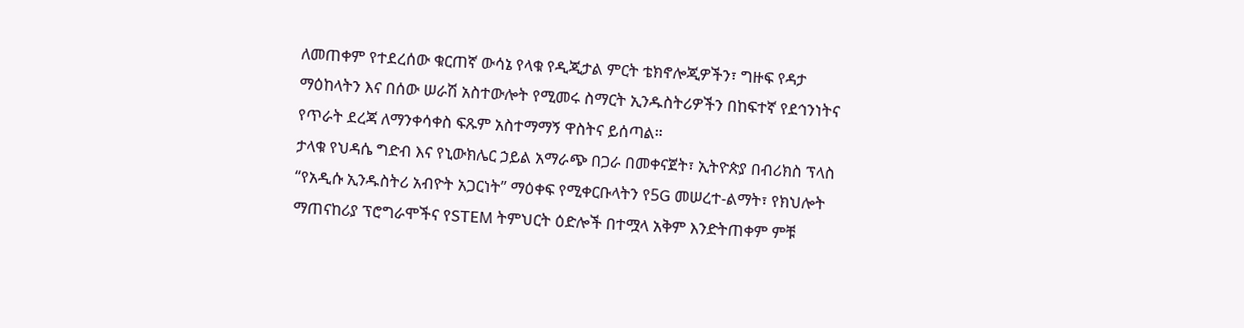ለመጠቀም የተደረሰው ቁርጠኛ ውሳኔ የላቁ የዲጂታል ምርት ቴክኖሎጂዎችን፣ ግዙፍ የዳታ ማዕከላትን እና በሰው ሠራሽ አስተውሎት የሚመሩ ስማርት ኢንዱስትሪዎችን በከፍተኛ የደኅንነትና የጥራት ደረጃ ለማንቀሳቀስ ፍጹም አስተማማኝ ዋስትና ይሰጣል።
ታላቁ የህዳሴ ግድብ እና የኒውክሌር ኃይል አማራጭ በጋራ በመቀናጀት፣ ኢትዮጵያ በብሪክስ ፕላስ “የአዲሱ ኢንዱስትሪ አብዮት አጋርነት” ማዕቀፍ የሚቀርቡላትን የ5G መሠረተ-ልማት፣ የክህሎት ማጠናከሪያ ፕሮግራሞችና የSTEM ትምህርት ዕድሎች በተሟላ አቅም እንድትጠቀም ምቹ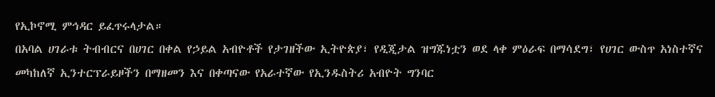የኢኮኖሚ ምኅዳር ይፈጥሩላታል።
በአባል ሀገራቱ ትብብርና በሀገር በቀል የኃይል አብዮቶች የታገዘችው ኢትዮጵያ፣ የዲጂታል ዝግጁነቷን ወደ ላቀ ምዕራፍ በማሳደግ፣ የሀገር ውስጥ አነስተኛና መካከለኛ ኢንተርፕራይዞችን በማዘመን እና በቀጣናው የአራተኛው የኢንዱስትሪ አብዮት ግንባር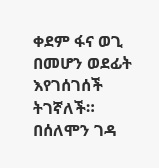ቀደም ፋና ወጊ በመሆን ወደፊት እየገሰገሰች ትገኛለች።
በሰለሞን ገዳ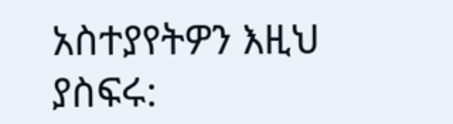አስተያየትዎን እዚህ ያስፍሩ: